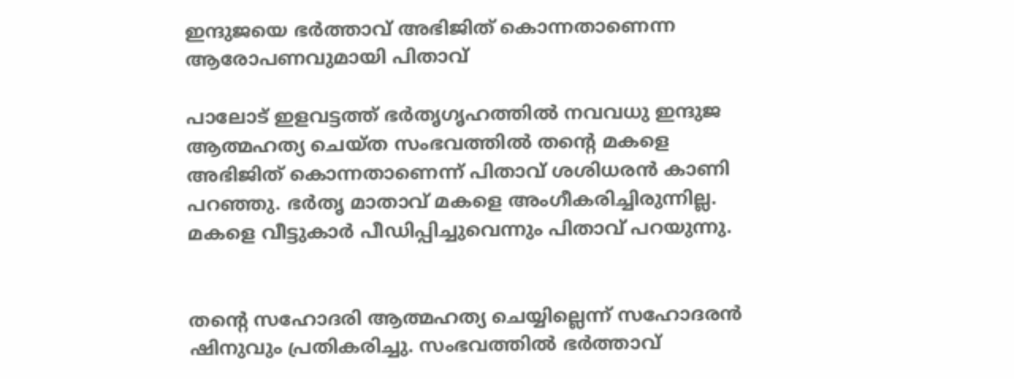ഇന്ദുജയെ ഭര്‍ത്താവ് അഭിജിത് കൊന്നതാണെന്ന ആരോപണവുമായി പിതാവ്

പാലോട് ഇളവട്ടത്ത് ഭര്‍തൃഗൃഹത്തില്‍ നവവധു ഇന്ദുജ ആത്മഹത്യ ചെയ്ത സംഭവത്തില്‍ തന്റെ മകളെ അഭിജിത് കൊന്നതാണെന്ന് പിതാവ് ശശിധരന്‍ കാണി പറഞ്ഞു. ഭര്‍തൃ മാതാവ് മകളെ അംഗീകരിച്ചിരുന്നില്ല. മകളെ വീട്ടുകാര്‍ പീഡിപ്പിച്ചുവെന്നും പിതാവ് പറയുന്നു.


തന്റെ സഹോദരി ആത്മഹത്യ ചെയ്യില്ലെന്ന് സഹോദരന്‍ ഷിനുവും പ്രതികരിച്ചു. സംഭവത്തില്‍ ഭര്‍ത്താവ്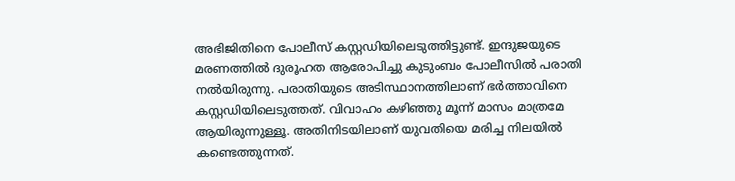അഭിജിതിനെ പോലീസ് കസ്റ്റഡിയിലെടുത്തിട്ടുണ്ട്. ഇന്ദുജയുടെ മരണത്തില്‍ ദുരൂഹത ആരോപിച്ചു കുടുംബം പോലീസില്‍ പരാതി നല്‍യിരുന്നു. പരാതിയുടെ അടിസ്ഥാനത്തിലാണ് ഭര്‍ത്താവിനെ കസ്റ്റഡിയിലെടുത്തത്. വിവാഹം കഴിഞ്ഞു മൂന്ന് മാസം മാത്രമേ ആയിരുന്നുള്ളൂ. അതിനിടയിലാണ് യുവതിയെ മരിച്ച നിലയില്‍ കണ്ടെത്തുന്നത്.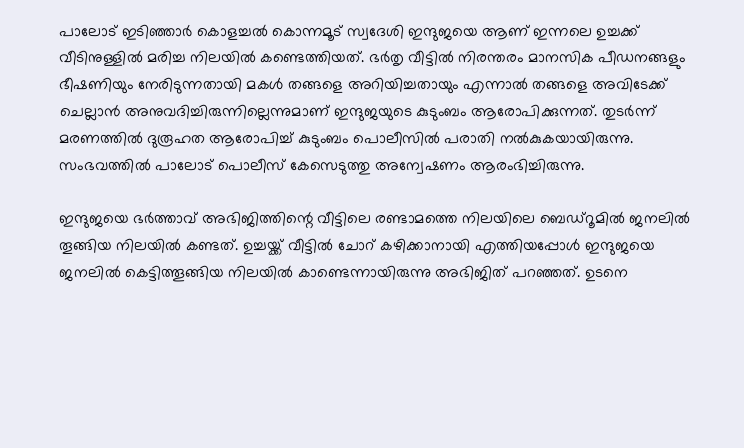പാലോട് ഇടിഞ്ഞാര്‍ കൊളച്ചല്‍ കൊന്നമൂട് സ്വദേശി ഇന്ദുജയെ ആണ് ഇന്നലെ ഉച്ചക്ക് വീടിനുള്ളില്‍ മരിച്ച നിലയില്‍ കണ്ടെത്തിയത്. ഭര്‍തൃ വീട്ടില്‍ നിരന്തരം മാനസിക പീഡനങ്ങളും ഭീഷണിയും നേരിടുന്നതായി മകള്‍ തങ്ങളെ അറിയിച്ചതായും എന്നാല്‍ തങ്ങളെ അവിടേക്ക് ചെല്ലാന്‍ അനുവദിച്ചിരുന്നില്ലെന്നുമാണ് ഇന്ദുജയുടെ കുടുംബം ആരോപിക്കുന്നത്. തുടര്‍ന്ന് മരണത്തില്‍ ദുരൂഹത ആരോപിച്ച് കുടുംബം പൊലീസില്‍ പരാതി നല്‍കുകയായിരുന്നു. സംഭവത്തില്‍ പാലോട് പൊലീസ് കേസെടുത്തു അന്വേഷണം ആരംഭിച്ചിരുന്നു.

ഇന്ദുജയെ ഭര്‍ത്താവ് അഭിജിത്തിന്റെ വീട്ടിലെ രണ്ടാമത്തെ നിലയിലെ ബെഡ്‌റൂമില്‍ ജനലില്‍ തൂങ്ങിയ നിലയില്‍ കണ്ടത്. ഉച്ചയ്ക്ക് വീട്ടില്‍ ചോറ് കഴിക്കാനായി എത്തിയപ്പോള്‍ ഇന്ദുജയെ ജനലില്‍ കെട്ടിത്തൂങ്ങിയ നിലയില്‍ കാണ്ടെന്നായിരുന്നു അഭിജിത് പറഞ്ഞത്. ഉടനെ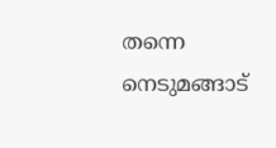തന്നെ നെടുമങ്ങാട്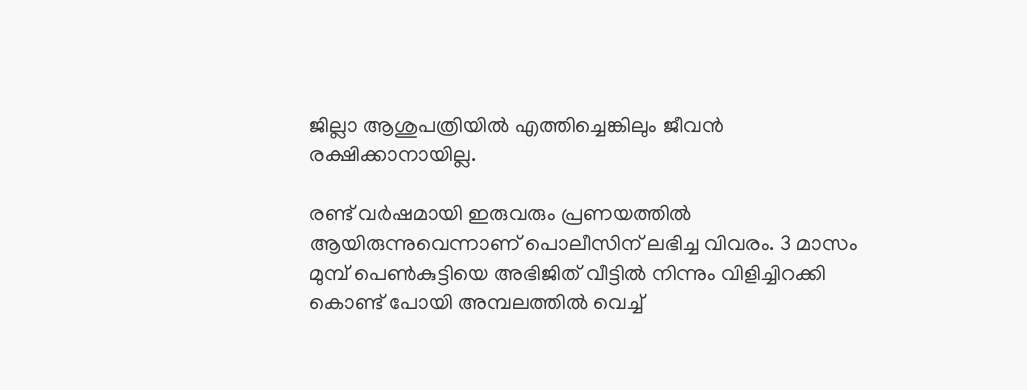ജില്ലാ ആശുപത്രിയില്‍ എത്തിച്ചെങ്കിലും ജീവന്‍ രക്ഷിക്കാനായില്ല.

രണ്ട് വര്‍ഷമായി ഇരുവരും പ്രണയത്തില്‍ ആയിരുന്നുവെന്നാണ് പൊലീസിന് ലഭിച്ച വിവരം. 3 മാസം മുമ്പ് പെണ്‍കുട്ടിയെ അഭിജിത് വീട്ടില്‍ നിന്നും വിളിച്ചിറക്കി കൊണ്ട് പോയി അമ്പലത്തില്‍ വെച്ച്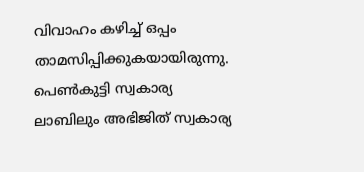വിവാഹം കഴിച്ച് ഒപ്പം താമസിപ്പിക്കുകയായിരുന്നു. പെണ്‍കുട്ടി സ്വകാര്യ ലാബിലും അഭിജിത് സ്വകാര്യ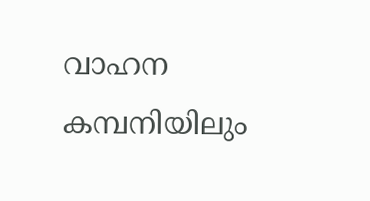വാഹന കമ്പനിയിലും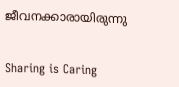ജീവനക്കാരായിരുന്നു


Sharing is Caring